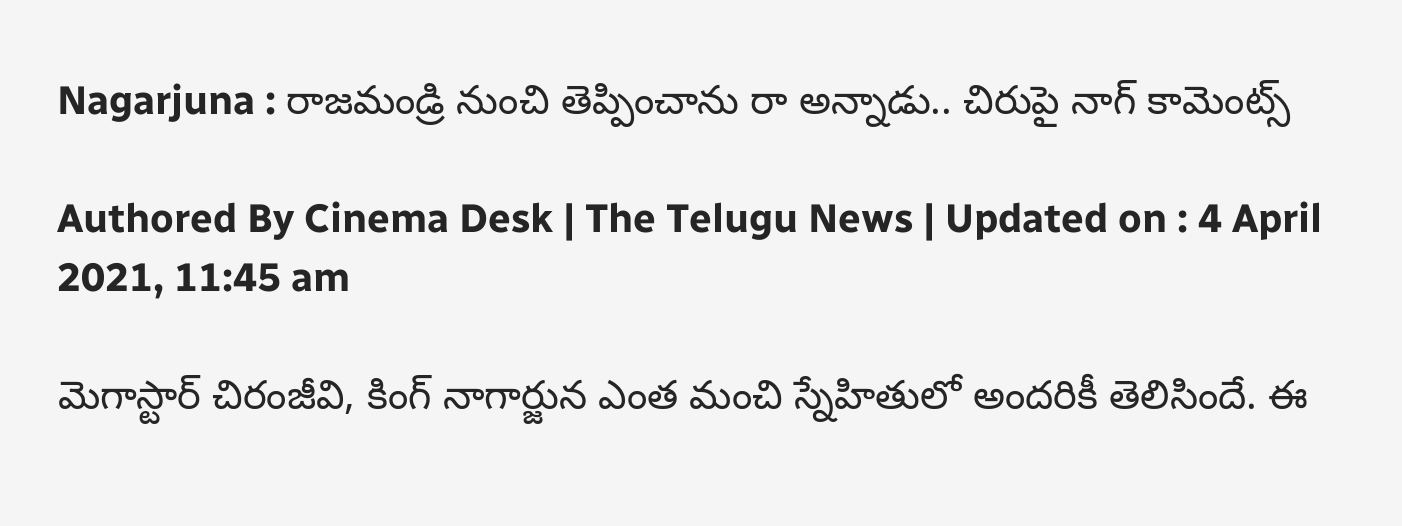Nagarjuna : రాజమండ్రి నుంచి తెప్పించాను రా అన్నాడు.. చిరుపై నాగ్ కామెంట్స్

Authored By Cinema Desk | The Telugu News | Updated on : 4 April 2021, 11:45 am

మెగాస్టార్ చిరంజీవి, కింగ్ నాగార్జున ఎంత మంచి స్నేహితులో అందరికీ తెలిసిందే. ఈ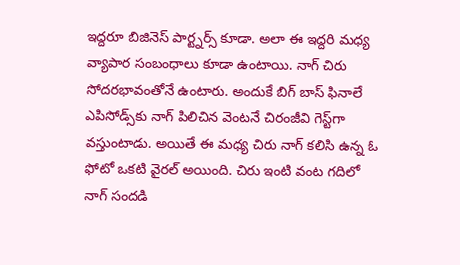ఇద్దరూ బిజినెస్ పార్ట్నర్స్ కూడా. అలా ఈ ఇద్దరి మధ్య వ్యాపార సంబంధాలు కూడా ఉంటాయి. నాగ్ చిరు సోదరభావంతోనే ఉంటారు. అందుకే బిగ్ బాస్ ఫినాలే ఎపిసోడ్స్‌కు నాగ్ పిలిచిన వెంటనే చిరంజీవి గెస్ట్‌గా వస్తుంటాడు. అయితే ఈ మధ్య చిరు నాగ్ కలిసి ఉన్న ఓ ఫోటో ఒకటి వైరల్ అయింది. చిరు ఇంటి వంట గదిలో నాగ్ సందడి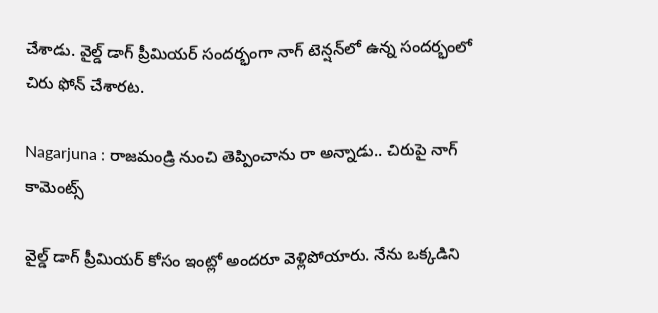చేశాడు. వైల్డ్ డాగ్ ప్రీమియర్ సందర్భంగా నాగ్ టెన్షన్‌లో ఉన్న సందర్భంలో చిరు ఫోన్ చేశారట.

Nagarjuna : రాజమండ్రి నుంచి తెప్పించాను రా అన్నాడు.. చిరుపై నాగ్ కామెంట్స్

వైల్డ్ డాగ్ ప్రీమియర్ కోసం ఇంట్లో అందరూ వెళ్లిపోయారు. నేను ఒక్కడిని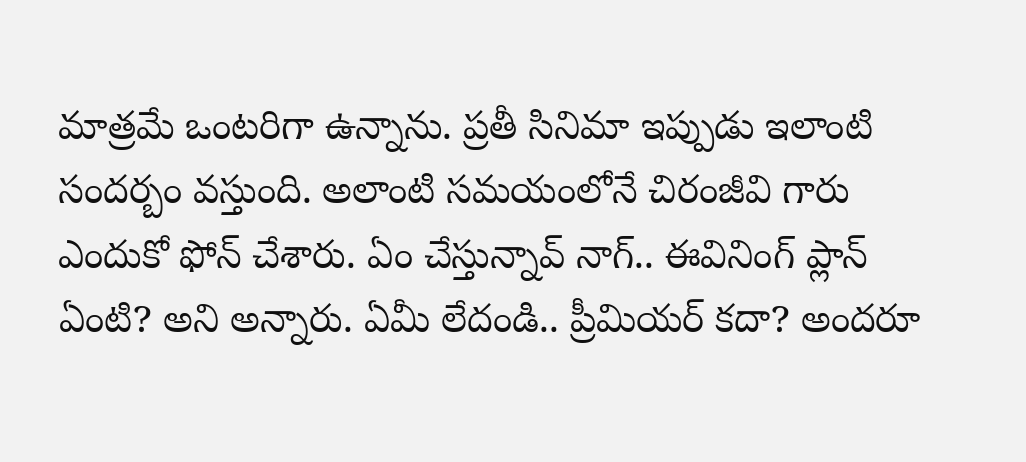మాత్రమే ఒంటరిగా ఉన్నాను. ప్రతీ సినిమా ఇప్పుడు ఇలాంటి సందర్బం వస్తుంది. అలాంటి సమయంలోనే చిరంజీవి గారు ఎందుకో ఫోన్ చేశారు. ఏం చేస్తున్నావ్ నాగ్.. ఈవినింగ్ ప్లాన్ ఏంటి? అని అన్నారు. ఏమీ లేదండి.. ప్రీమియర్ కదా? అందరూ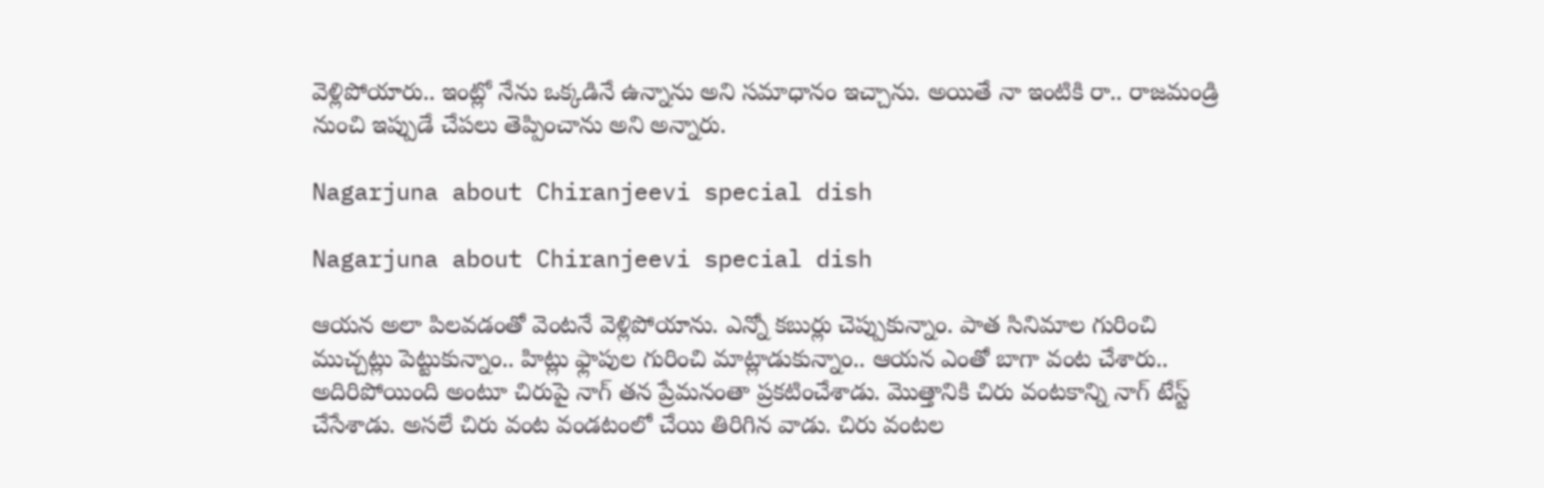వెళ్లిపోయారు.. ఇంట్లో నేను ఒక్కడినే ఉన్నాను అని సమాధానం ఇచ్చాను. అయితే నా ఇంటికి రా.. రాజమండ్రి నుంచి ఇప్పుడే చేపలు తెప్పించాను అని అన్నారు.

Nagarjuna about Chiranjeevi special dish

Nagarjuna about Chiranjeevi special dish

ఆయన అలా పిలవడంతో వెంటనే వెళ్లిపోయాను. ఎన్నో కబుర్లు చెప్పుకున్నాం. పాత సినిమాల గురించి ముచ్చట్లు పెట్టుకున్నాం.. హిట్లు ఫ్లాపుల గురించి మాట్లాడుకున్నాం.. ఆయన ఎంతో బాగా వంట చేశారు.. అదిరిపోయింది అంటూ చిరుపై నాగ్ తన ప్రేమనంతా ప్రకటించేశాడు. మొత్తానికి చిరు వంటకాన్ని నాగ్ టేస్ట్ చేసేశాడు. అసలే చిరు వంట వండటంలో చేయి తిరిగిన వాడు. చిరు వంటల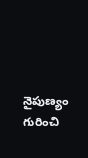నైపుణ్యం గురించి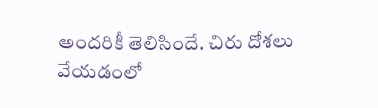అందరికీ తెలిసిందే. చిరు దోశలు వేయడంలో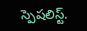స్పెషలిస్ట్.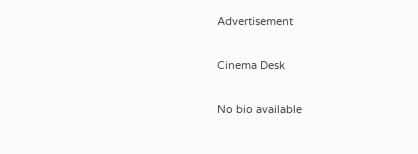Advertisement

Cinema Desk

No bio available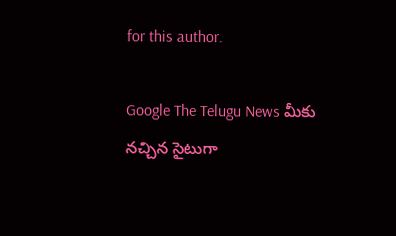for this author.

Google The Telugu News మీకు నచ్చిన సైటుగా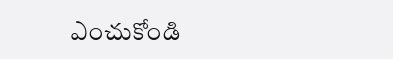ఎంచుకోండి